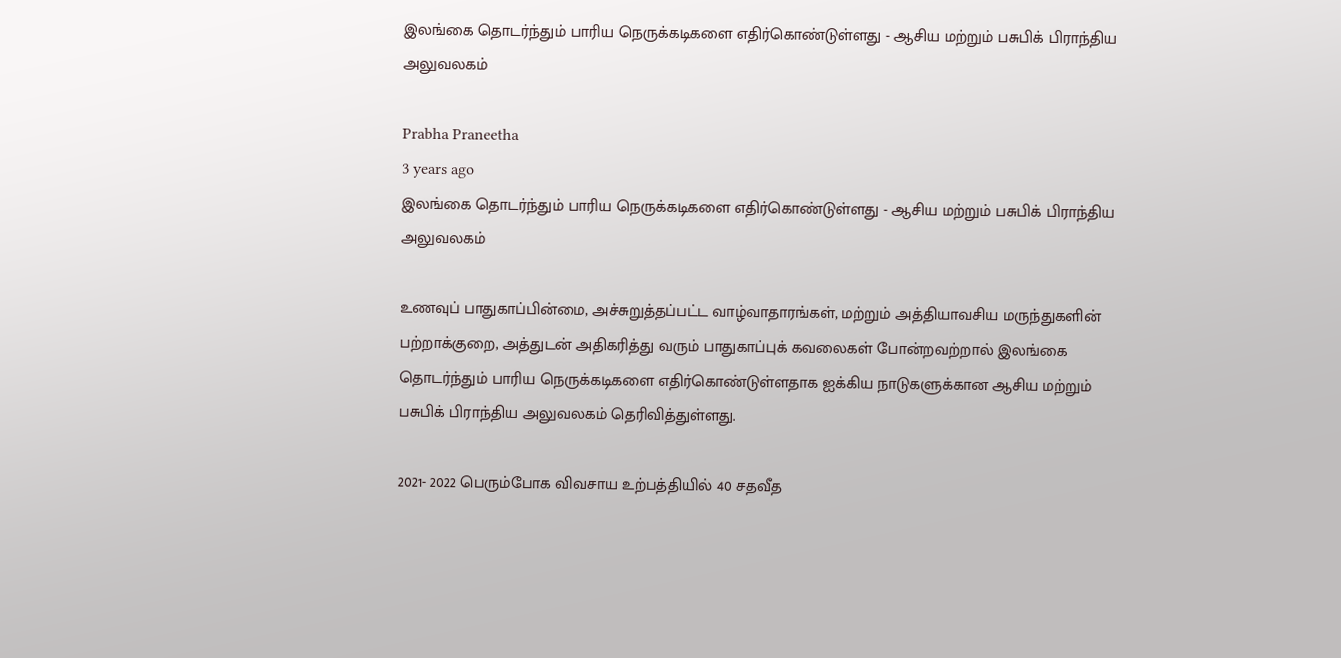இலங்கை தொடர்ந்தும் பாரிய நெருக்கடிகளை எதிர்கொண்டுள்ளது - ஆசிய மற்றும் பசுபிக் பிராந்திய அலுவலகம்

Prabha Praneetha
3 years ago
இலங்கை தொடர்ந்தும் பாரிய நெருக்கடிகளை எதிர்கொண்டுள்ளது - ஆசிய மற்றும் பசுபிக் பிராந்திய அலுவலகம்

உணவுப் பாதுகாப்பின்மை, அச்சுறுத்தப்பட்ட வாழ்வாதாரங்கள், மற்றும் அத்தியாவசிய மருந்துகளின் பற்றாக்குறை, அத்துடன் அதிகரித்து வரும் பாதுகாப்புக் கவலைகள் போன்றவற்றால் இலங்கை தொடர்ந்தும் பாரிய நெருக்கடிகளை எதிர்கொண்டுள்ளதாக ஐக்கிய நாடுகளுக்கான ஆசிய மற்றும் பசுபிக் பிராந்திய அலுவலகம் தெரிவித்துள்ளது.

2021- 2022 பெரும்போக விவசாய உற்பத்தியில் 40 சதவீத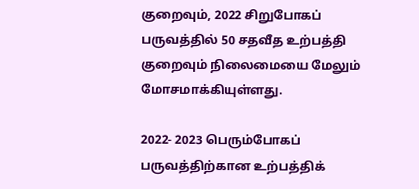குறைவும், 2022 சிறுபோகப் பருவத்தில் 50 சதவீத உற்பத்தி குறைவும் நிலைமையை மேலும் மோசமாக்கியுள்ளது.

2022- 2023 பெரும்போகப் பருவத்திற்கான உற்பத்திக்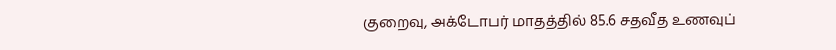குறைவு, அக்டோபர் மாதத்தில் 85.6 சதவீத உணவுப்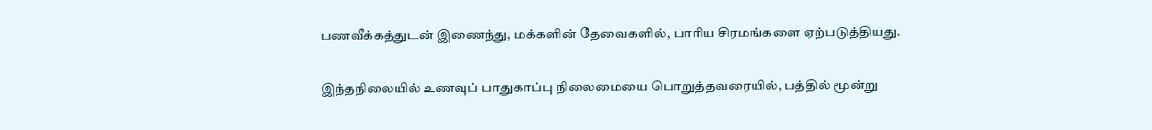பணவீக்கத்துடன் இணைந்து, மக்களின் தேவைகளில், பாரிய சிரமங்களை ஏற்படுத்தியது.

இந்தநிலையில் உணவுப் பாதுகாப்பு நிலைமையை பொறுத்தவரையில், பத்தில் மூன்று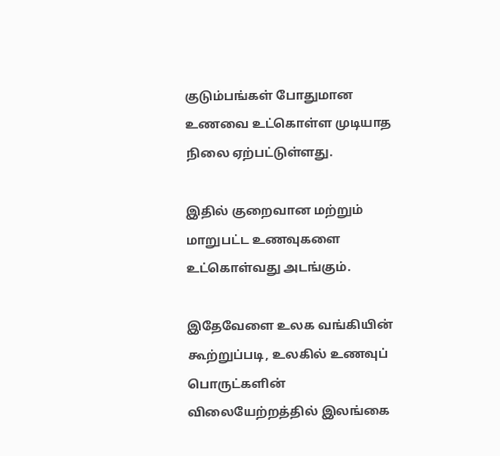குடும்பங்கள் போதுமான உணவை உட்கொள்ள முடியாத நிலை ஏற்பட்டுள்ளது.

இதில் குறைவான மற்றும் மாறுபட்ட உணவுகளை உட்கொள்வது அடங்கும்.

இதேவேளை உலக வங்கியின் கூற்றுப்படி, உலகில் உணவுப் பொருட்களின் விலையேற்றத்தில் இலங்கை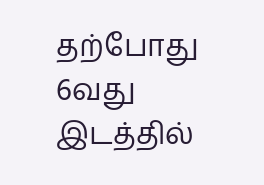தற்போது 6வது இடத்தில்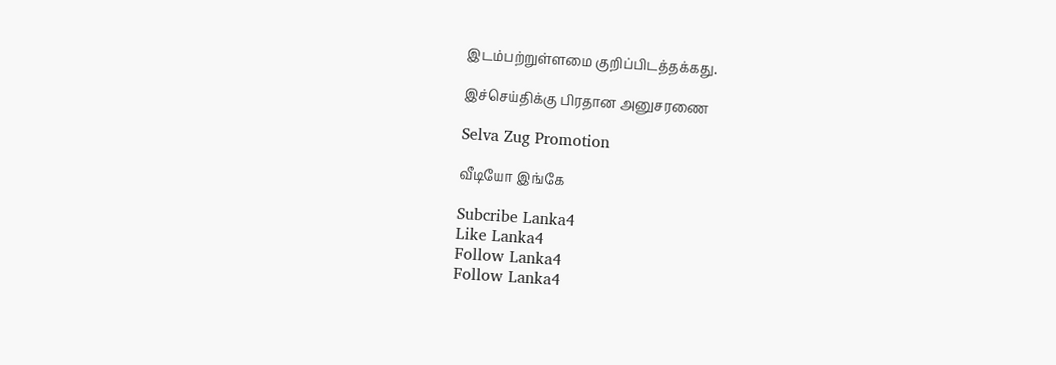இடம்பற்றுள்ளமை குறிப்பிடத்தக்கது.

இச்செய்திக்கு பிரதான அனுசரணை

Selva Zug Promotion

வீடியோ இங்கே

Subcribe Lanka4
Like Lanka4
Follow Lanka4
Follow Lanka4